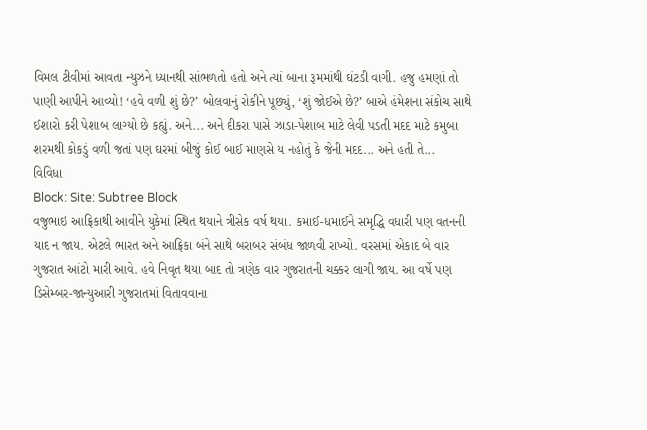વિમલ ટીવીમાં આવતા ન્યુઝને ધ્યાનથી સાંભળતો હતો અને ત્યાં બાના રૂમમાંથી ઘંટડી વાગી. હજુ હમણાં તો પાણી આપીને આવ્યો! ‘હવે વળી શું છે?’ બોલવાનું રોકીને પૂછ્યું, ‘શું જોઈએ છે?’ બાએ હંમેશના સંકોચ સાથે ઈશારો કરી પેશાબ લાગ્યો છે કહ્યું. અને... અને દીકરા પાસે ઝાડા-પેશાબ માટે લેવી પડતી મદદ માટે કમુબા શરમથી કોકડું વળી જતાં પણ ઘરમાં બીજું કોઈ બાઈ માણસે ય નહોતું કે જેની મદદ... અને હતી તે...
વિવિધા
Block: Site: Subtree Block
વજુભાઇ આફ્રિકાથી આવીને યુકેમાં સ્થિત થયાને ત્રીસેક વર્ષ થયા. કમાઈ-ધમાઈને સમૃદ્ધિ વધારી પણ વતનની યાદ ન જાય. એટલે ભારત અને આફ્રિકા બંને સાથે બરાબર સંબંધ જાળવી રાખ્યો. વરસમાં એકાદ બે વાર ગુજરાત આંટો મારી આવે. હવે નિવૃત થયા બાદ તો ત્રણેક વાર ગુજરાતની ચક્કર લાગી જાય. આ વર્ષે પણ ડિસેમ્બર-જાન્યુઆરી ગુજરાતમાં વિતાવવાના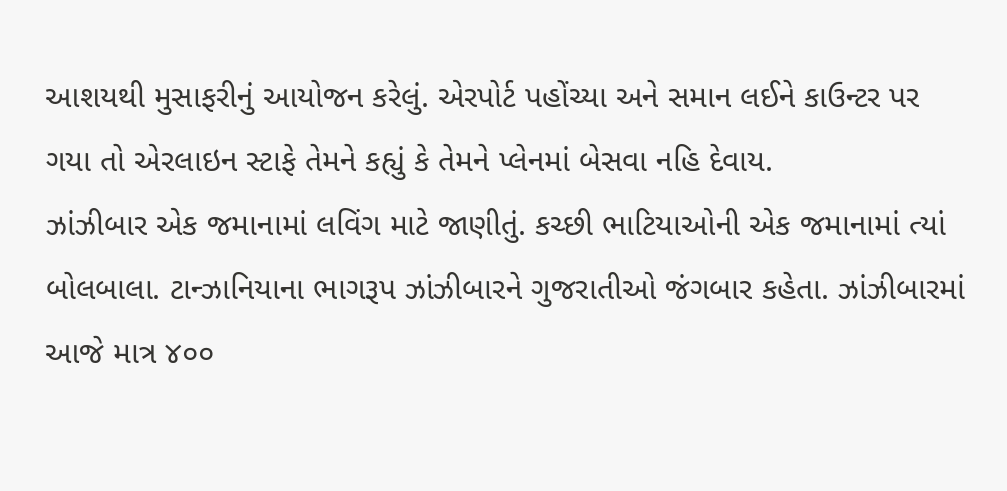આશયથી મુસાફરીનું આયોજન કરેલું. એરપોર્ટ પહોંચ્યા અને સમાન લઈને કાઉન્ટર પર ગયા તો એરલાઇન સ્ટાફે તેમને કહ્યું કે તેમને પ્લેનમાં બેસવા નહિ દેવાય.
ઝાંઝીબાર એક જમાનામાં લવિંગ માટે જાણીતું. કચ્છી ભાટિયાઓની એક જમાનામાં ત્યાં બોલબાલા. ટાન્ઝાનિયાના ભાગરૂપ ઝાંઝીબારને ગુજરાતીઓ જંગબાર કહેતા. ઝાંઝીબારમાં આજે માત્ર ૪૦૦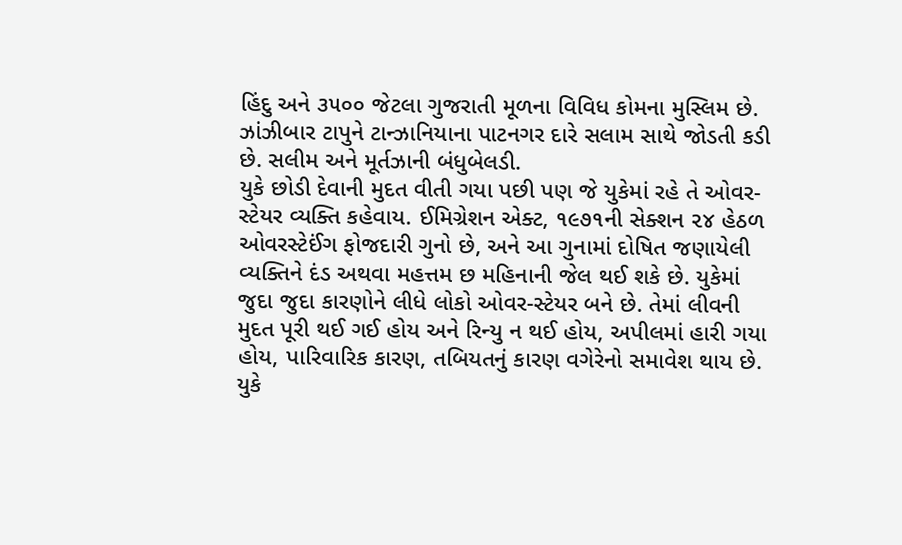હિંદુ અને ૩૫૦૦ જેટલા ગુજરાતી મૂળના વિવિધ કોમના મુસ્લિમ છે. ઝાંઝીબાર ટાપુને ટાન્ઝાનિયાના પાટનગર દારે સલામ સાથે જોડતી કડી છે. સલીમ અને મૂર્તઝાની બંધુબેલડી.
યુકે છોડી દેવાની મુદત વીતી ગયા પછી પણ જે યુકેમાં રહે તે ઓવર-સ્ટેયર વ્યક્તિ કહેવાય. ઈમિગ્રેશન એક્ટ, ૧૯૭૧ની સેક્શન ૨૪ હેઠળ ઓવરસ્ટેઈંગ ફોજદારી ગુનો છે, અને આ ગુનામાં દોષિત જણાયેલી વ્યક્તિને દંડ અથવા મહત્તમ છ મહિનાની જેલ થઈ શકે છે. યુકેમાં જુદા જુદા કારણોને લીધે લોકો ઓવર-સ્ટેયર બને છે. તેમાં લીવની મુદત પૂરી થઈ ગઈ હોય અને રિન્યુ ન થઈ હોય, અપીલમાં હારી ગયા હોય, પારિવારિક કારણ, તબિયતનું કારણ વગેરેનો સમાવેશ થાય છે. યુકે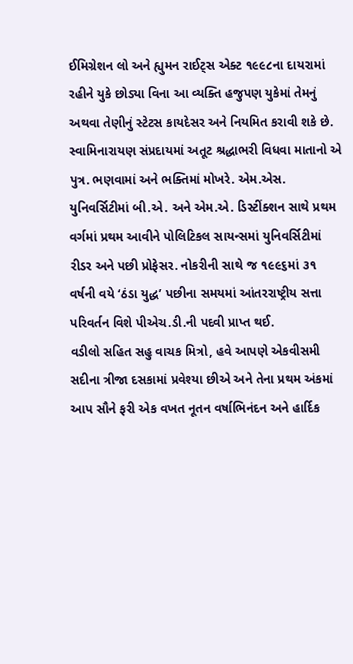ઈમિગ્રેશન લો અને હ્યુમન રાઈટ્સ એક્ટ ૧૯૯૮ના દાયરામાં રહીને યુકે છોડ્યા વિના આ વ્યક્તિ હજુપણ યુકેમાં તેમનું અથવા તેણીનું સ્ટેટસ કાયદેસર અને નિયમિત કરાવી શકે છે.
સ્વામિનારાયણ સંપ્રદાયમાં અતૂટ શ્રદ્ધાભરી વિધવા માતાનો એ પુત્ર. ભણવામાં અને ભક્તિમાં મોખરે. એમ.એસ. યુનિવર્સિટીમાં બી.એ. અને એમ.એ. ડિસ્ટીંક્શન સાથે પ્રથમ વર્ગમાં પ્રથમ આવીને પોલિટિકલ સાયન્સમાં યુનિવર્સિટીમાં રીડર અને પછી પ્રોફેસર. નોકરીની સાથે જ ૧૯૯૬માં ૩૧ વર્ષની વયે ‘ઠંડા યુદ્ધ’ પછીના સમયમાં આંતરરાષ્ટ્રીય સત્તા પરિવર્તન વિશે પીએચ.ડી.ની પદવી પ્રાપ્ત થઈ.
વડીલો સહિત સહુ વાચક મિત્રો, હવે આપણે એકવીસમી સદીના ત્રીજા દસકામાં પ્રવેશ્યા છીએ અને તેના પ્રથમ અંકમાં આપ સૌને ફરી એક વખત નૂતન વર્ષાભિનંદન અને હાર્દિક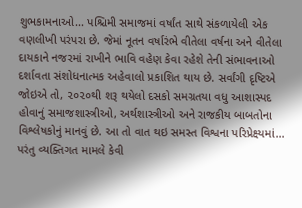શુભકામનાઓ... પશ્ચિમી સમાજમાં વર્ષાંત સાથે સંકળાયેલી એક વણલીખી પરંપરા છે. જેમાં નૂતન વર્ષારંભે વીતેલા વર્ષના અને વીતેલા દાયકાને નજરમાં રાખીને ભાવિ વહેણ કેવા રહેશે તેની સંભાવનાઓ દર્શાવતા સંશોધનાત્મક અહેવાલો પ્રકાશિત થાય છે. સર્વાંગી દૃષ્ટિએ જોઇએ તો, ૨૦૨૦થી શરૂ થયેલો દસકો સમગ્રતયા વધુ આશાસ્પદ હોવાનું સમાજશાસ્ત્રીઓ, અર્થશાસ્ત્રીઓ અને રાજકીય બાબતોના વિશ્લેષકોનું માનવું છે. આ તો વાત થઇ સમસ્ત વિશ્વના પરિપ્રેક્ષ્યમાં... પરંતુ વ્યક્તિગત મામલે કેવી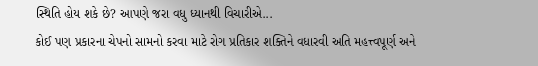સ્થિતિ હોય શકે છે? આપણે જરા વધુ ધ્યાનથી વિચારીએ...
કોઈ પણ પ્રકારના ચેપનો સામનો કરવા માટે રોગ પ્રતિકાર શક્તિને વધારવી અતિ મહત્ત્વપૂર્ણ અને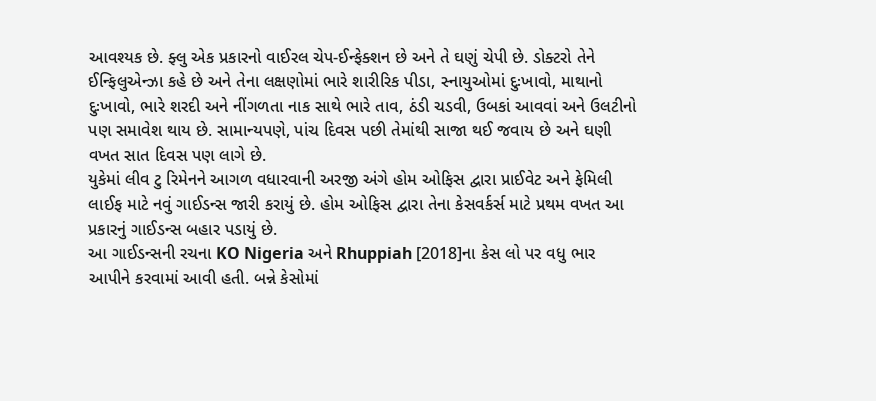આવશ્યક છે. ફ્લુ એક પ્રકારનો વાઈરલ ચેપ-ઈન્ફેક્શન છે અને તે ઘણું ચેપી છે. ડોક્ટરો તેને ઈન્ફિલુએન્ઝા કહે છે અને તેના લક્ષણોમાં ભારે શારીરિક પીડા, સ્નાયુઓમાં દુઃખાવો, માથાનો દુઃખાવો, ભારે શરદી અને નીંગળતા નાક સાથે ભારે તાવ, ઠંડી ચડવી, ઉબકાં આવવાં અને ઉલટીનો પણ સમાવેશ થાય છે. સામાન્યપણે, પાંચ દિવસ પછી તેમાંથી સાજા થઈ જવાય છે અને ઘણી વખત સાત દિવસ પણ લાગે છે.
યુકેમાં લીવ ટુ રિમેનને આગળ વધારવાની અરજી અંગે હોમ ઓફિસ દ્વારા પ્રાઈવેટ અને ફેમિલી લાઈફ માટે નવું ગાઈડન્સ જારી કરાયું છે. હોમ ઓફિસ દ્વારા તેના કેસવર્કર્સ માટે પ્રથમ વખત આ પ્રકારનું ગાઈડન્સ બહાર પડાયું છે.
આ ગાઈડન્સની રચના KO Nigeria અને Rhuppiah [2018]ના કેસ લો પર વધુ ભાર આપીને કરવામાં આવી હતી. બન્ને કેસોમાં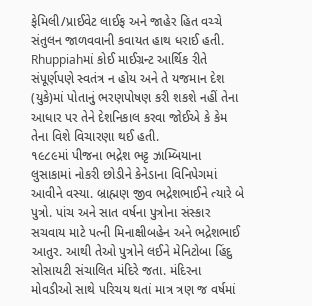ફેમિલી/પ્રાઈવેટ લાઈફ અને જાહેર હિત વચ્ચે સંતુલન જાળવવાની કવાયત હાથ ધરાઈ હતી. Rhuppiahમાં કોઈ માઈગ્રન્ટ આર્થિક રીતે સંપૂર્ણપણે સ્વતંત્ર ન હોય અને તે યજમાન દેશ (યુકે)માં પોતાનું ભરણપોષણ કરી શકશે નહીં તેના આધાર પર તેને દેશનિકાલ કરવા જોઈએ કે કેમ તેના વિશે વિચારણા થઈ હતી.
૧૯૮૯માં પીજના ભદ્રેશ ભટ્ટ ઝામ્બિયાના લુસાકામાં નોકરી છોડીને કેનેડાના વિનિપેગમાં આવીને વસ્યા. બ્રાહ્મણ જીવ ભદ્રેશભાઈને ત્યારે બે પુત્રો. પાંચ અને સાત વર્ષના પુત્રોના સંસ્કાર સચવાય માટે પત્ની મિનાક્ષીબહેન અને ભદ્રેશભાઈ આતુર. આથી તેઓ પુત્રોને લઈને મેનિટોબા હિંદુ સોસાયટી સંચાલિત મંદિરે જતા. મંદિરના મોવડીઓ સાથે પરિચય થતાં માત્ર ત્રણ જ વર્ષમાં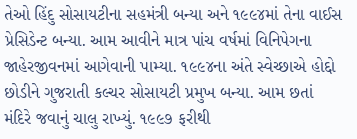તેઓ હિંદુ સોસાયટીના સહમંત્રી બન્યા અને ૧૯૯૪માં તેના વાઈસ પ્રેસિડેન્ટ બન્યા. આમ આવીને માત્ર પાંચ વર્ષમાં વિનિપેગના જાહેરજીવનમાં આગેવાની પામ્યા. ૧૯૯૪ના અંતે સ્વેચ્છાએ હોદ્દો છોડીને ગુજરાતી કલ્ચર સોસાયટી પ્રમુખ બન્યા. આમ છતાં મંદિરે જવાનું ચાલુ રાખ્યું. ૧૯૯૭ ફરીથી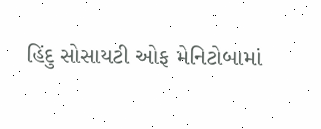હિંદુ સોસાયટી ઓફ મેનિટોબામાં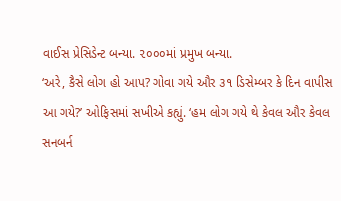વાઈસ પ્રેસિડેન્ટ બન્યા. ૨૦૦૦માં પ્રમુખ બન્યા.
‘અરે, કૈસે લોગ હો આપ? ગોવા ગયે ઔર ૩૧ ડિસેમ્બર કે દિન વાપીસ આ ગયે?’ ઓફિસમાં સખીએ કહ્યું. ‘હમ લોગ ગયે થે કેવલ ઔર કેવલ સનબર્ન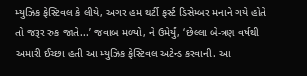મ્યુઝિક ફેસ્ટિવલ કે લીયે, અગર હમ થર્ટી ફર્સ્ટ ડિસેમ્બર મનાને ગયે હોતે તો જરૂર રુક જાતે...’ જવાબ મળ્યો, ને ઉમેર્યું, ‘છેલ્લા બે-ત્રણ વર્ષથી અમારી ઈચ્છા હતી આ મ્યુઝિક ફેસ્ટિવલ અટેન્ડ કરવાની. આ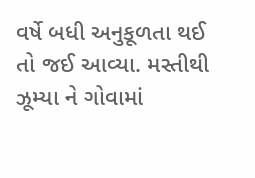વર્ષે બધી અનુકૂળતા થઈ તો જઈ આવ્યા. મસ્તીથી ઝૂમ્યા ને ગોવામાં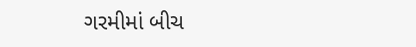ગરમીમાં બીચ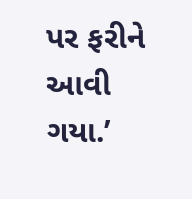પર ફરીને આવી ગયા.’